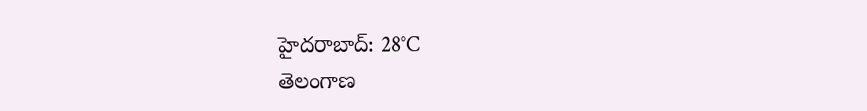హైదరాబాద్: 28°C
తెలంగాణ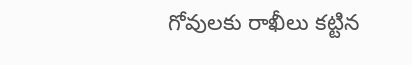గోవులకు రాఖీలు కట్టిన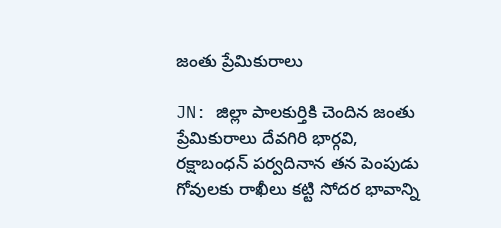జంతు ప్రేమికురాలు

JN: జిల్లా పాలకుర్తికి చెందిన జంతు ప్రేమికురాలు దేవగిరి భార్గవి, రక్షాబంధన్ పర్వదినాన తన పెంపుడు గోవులకు రాఖీలు కట్టి సోదర భావాన్ని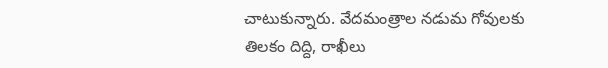చాటుకున్నారు. వేదమంత్రాల నడుమ గోవులకు తిలకం దిద్ది, రాఖీలు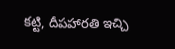కట్టి, దీపహారతి ఇచ్చి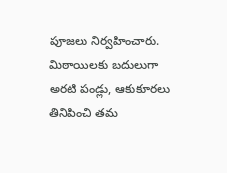పూజలు నిర్వహించారు. మిఠాయిలకు బదులుగా అరటి పండ్లు, ఆకుకూరలు తినిపించి తమ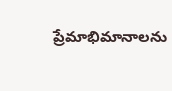ప్రేమాభిమానాలను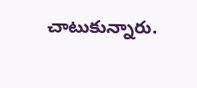చాటుకున్నారు.